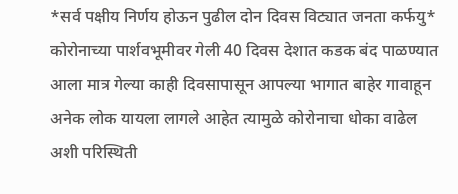*सर्व पक्षीय निर्णय होऊन पुढील दोन दिवस विट्यात जनता कर्फयु*
कोरोनाच्या पार्शवभूमीवर गेली 40 दिवस देशात कडक बंद पाळण्यात आला मात्र गेल्या काही दिवसापासून आपल्या भागात बाहेर गावाहून अनेक लोक यायला लागले आहेत त्यामुळे कोरोनाचा धोका वाढेल अशी परिस्थिती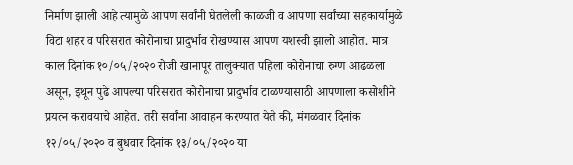निर्माण झाली आहे त्यामुळे आपण सर्वांनी घेतलेली काळजी व आपणा सर्वांच्या सहकार्यामुळे विटा शहर व परिसरात कोरोनाचा प्रादुर्भाव रोखण्यास आपण यशस्वी झालो आहोत. मात्र काल दिनांक १०/०५/२०२० रोजी खानापूर तालुक्यात पहिला कोरोनाचा रुग्ण आढळला असून, इथून पुढे आपल्या परिसरात कोरोनाचा प्रादुर्भाव टाळण्यासाठी आपणाला कसोशीने प्रयत्न करावयाचे आहेत. तरी सर्वांना आवाहन करण्यात येते की, मंगळवार दिनांक १२/०५/२०२० व बुधवार दिनांक १३/०५/२०२० या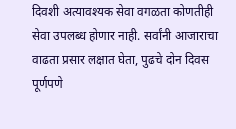दिवशी अत्यावश्यक सेवा वगळता कोणतीही सेवा उपलब्ध होणार नाही. सर्वांनी आजाराचा वाढता प्रसार लक्षात घेता, पुढचे दोन दिवस पूर्णपणे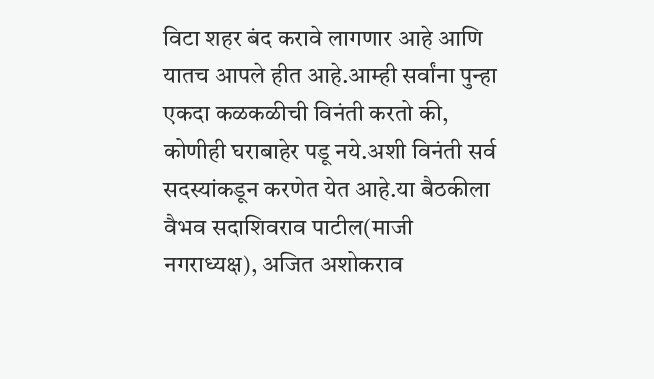विटा शहर बंद करावे लागणार आहे आणि यातच आपले हीत आहे.आम्ही सर्वांना पुन्हा एकदा कळकळीची विनंती करतो की, कोणीही घराबाहेर पडू नये.अशी विनंती सर्व सदस्यांकडून करणेत येत आहे.या बैठकीला वैभव सदाशिवराव पाटील(माजी नगराध्यक्ष), अजित अशोकराव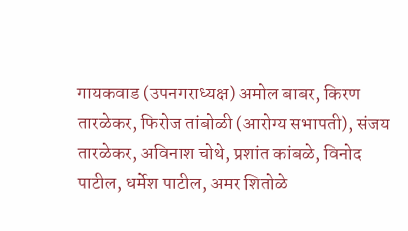गायकवाड (उपनगराध्यक्ष) अमोल बाबर, किरण तारळेकर, फिरोज तांबोळी (आरोग्य सभापती), संजय तारळेकर, अविनाश चोथे, प्रशांत कांबळे, विनोद पाटील, धर्मेश पाटील, अमर शितोळे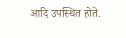आदि उपस्थित होते.